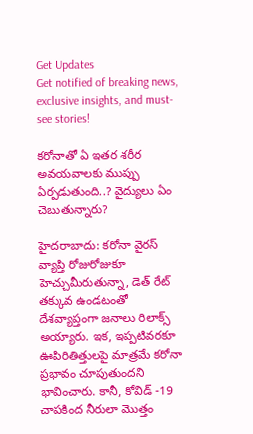Get Updates
Get notified of breaking news, exclusive insights, and must-see stories!

కరోనాతో ఏ ఇతర శరీర అవయవాలకు ముప్పు ఏర్పడుతుంది..? వైద్యులు ఏం చెబుతున్నారు?

హైదరాబాదు: కరోనా వైరస్ వ్యాప్తి రోజురోజుకూ హెచ్చుమీరుతున్నా, డెత్ రేట్ తక్కువ ఉండటంతో దేశవ్యాప్తంగా జనాలు రిలాక్స్ అయ్యారు. ఇక, ఇప్పటివరకూ ఊపిరితిత్తులపై మాత్రమే కరోనా ప్రభావం చూపుతుందని భావించారు. కానీ, కోవిడ్ -19 చాపకింద నీరులా మొత్తం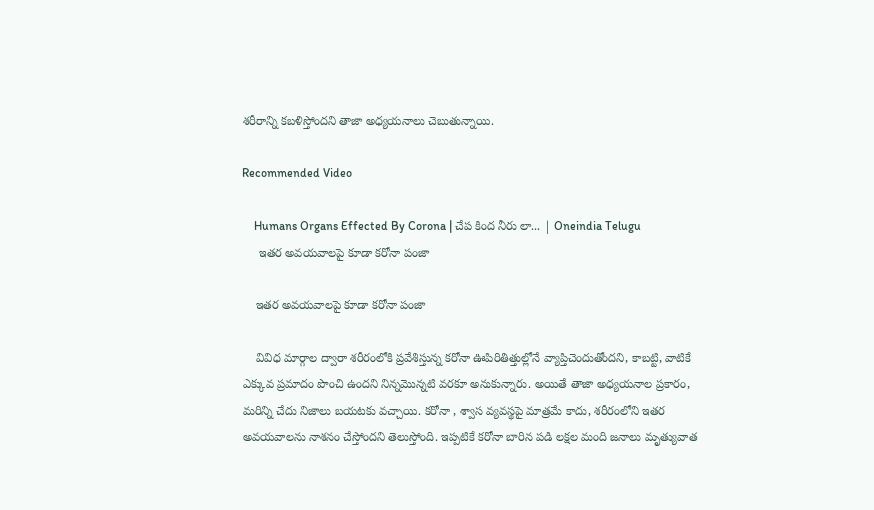శరీరాన్ని కబళిస్తోందని తాజా అధ్యయనాలు చెబుతున్నాయి.

Recommended Video

    Humans Organs Effected By Corona | చేప కింద నీరు లా... | Oneindia Telugu
     ఇతర అవయవాలపై కూడా కరోనా పంజా

    ఇతర అవయవాలపై కూడా కరోనా పంజా

    వివిధ మార్గాల ద్వారా శరీరంలోకి ప్రవేశిస్తున్న కరోనా ఊపిరితిత్తుల్లోనే వ్యాప్తిచెందుతోందని, కాబట్టి, వాటికే ఎక్కువ ప్రమాదం పొంచి ఉందని నిన్నమొన్నటి వరకూ అనుకున్నారు. అయితే తాజా అధ్యయనాల ప్రకారం, మరిన్ని చేదు నిజాలు బయటకు వచ్చాయి. కరోనా , శ్వాస వ్యవస్థపై మాత్రమే కాదు, శరీరంలోని ఇతర అవయవాలను నాశనం చేస్తోందని తెలుస్తోంది. ఇప్పటికే కరోనా బారిన పడి లక్షల మంది జనాలు మృత్యువాత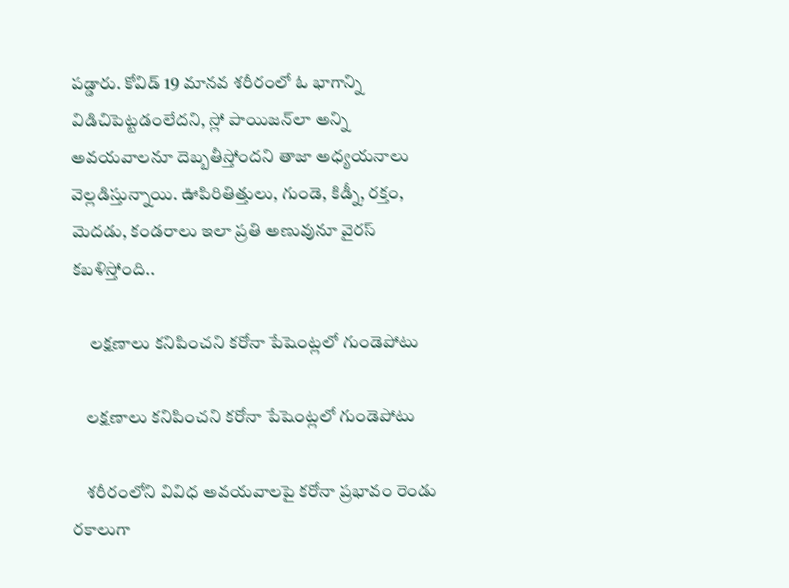పడ్డారు. కోవిడ్ 19 మానవ శరీరంలో ఓ భాగాన్ని విడిచిపెట్టడంలేదని, స్లో పాయిజన్‌లా అన్ని అవయవాలనూ దెబ్బతీస్తోందని తాజా అధ్యయనాలు వెల్లడిస్తున్నాయి. ఊపిరితిత్తులు, గుండె, కిడ్నీ, రక్తం, మెదడు, కండరాలు ఇలా ప్రతి అణువునూ వైరస్ కబళిస్తోంది..

     లక్షణాలు కనిపించని కరోనా పేషెంట్లలో గుండెపోటు

    లక్షణాలు కనిపించని కరోనా పేషెంట్లలో గుండెపోటు

    శరీరంలోని వివిధ అవయవాలపై కరోనా ప్రభావం రెండు రకాలుగా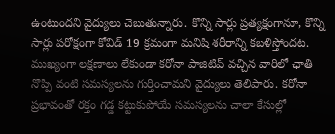ఉంటుందని వైద్యులు చెబుతున్నారు. కొన్ని సార్లు ప్రత్యక్షంగానూ, కొన్ని సార్లు పరోక్షంగా కోవిడ్ 19 క్రమంగా మనిషి శరీరాన్ని కబళిస్తోందట. ముఖ్యంగా లక్షణాలు లేకుండా కరోనా పాజిటివ్ వచ్చిన వారిలో ఛాతి నొప్పి వంటి సమస్యలను గుర్తించామని వైద్యులు తెలిపారు. కరోనా ప్రభావంతో రక్తం గడ్డ కట్టుకుపోయే సమస్యలను చాలా కేసుల్లో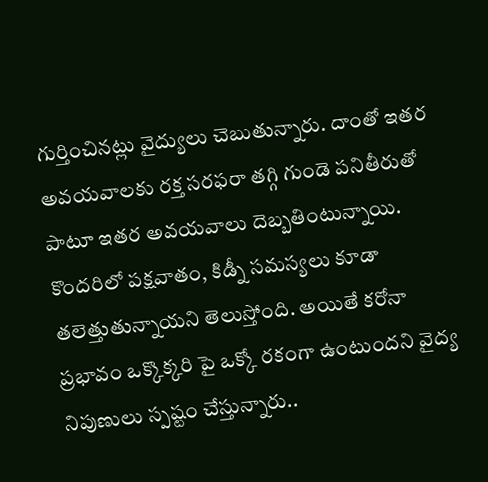గుర్తించినట్లు వైద్యులు చెబుతున్నారు. దాంతో ఇతర అవయవాలకు రక్త సరఫరా తగ్గి గుండె పనితీరుతో పాటూ ఇతర అవయవాలు దెబ్బతింటున్నాయి. కొందరిలో పక్షవాతం, కిడ్నీ సమస్యలు కూడా తలెత్తుతున్నాయని తెలుస్తోంది. అయితే కరోనా ప్రభావం ఒక్కొక్కరి పై ఒక్కో రకంగా ఉంటుందని వైద్య నిపుణులు స్పష్టం చేస్తున్నారు..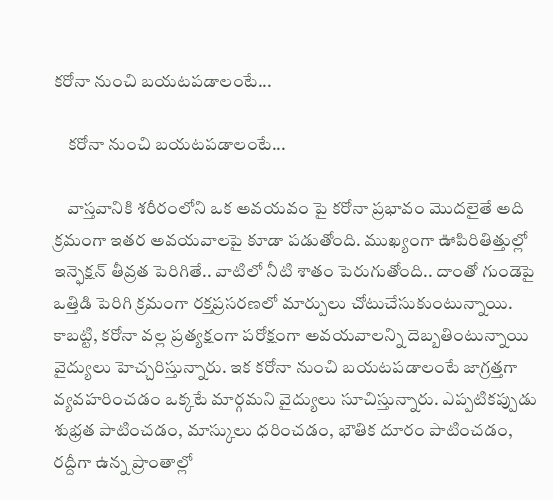కరోనా నుంచి బయటపడాలంటే...

    కరోనా నుంచి బయటపడాలంటే...

    వాస్తవానికి శరీరంలోని ఒక అవయవం పై కరోనా ప్రభావం మొదలైతే అది క్రమంగా ఇతర అవయవాలపై కూడా పడుతోంది. ముఖ్యంగా ఊపిరితిత్తుల్లో ఇన్ఫెక్షన్ తీవ్రత పెరిగితే.. వాటిలో నీటి శాతం పెరుగుతోంది.. దాంతో గుండెపై ఒత్తిడి పెరిగి క్రమంగా రక్తప్రసరణలో మార్పులు చోటుచేసుకుంటున్నాయి. కాబట్టి, కరోనా వల్ల ప్రత్యక్షంగా పరోక్షంగా అవయవాలన్ని దెబ్బతింటున్నాయి వైద్యులు హెచ్చరిస్తున్నారు. ఇక కరోనా నుంచి బయటపడాలంటే జాగ్రత్తగా వ్యవహరించడం ఒక్కటే మార్గమని వైద్యులు సూచిస్తున్నారు. ఎప్పటికప్పుడు శుభ్రత పాటించడం, మాస్కులు ధరించడం, భౌతిక దూరం పాటించడం, రద్దీగా ఉన్న ప్రాంతాల్లో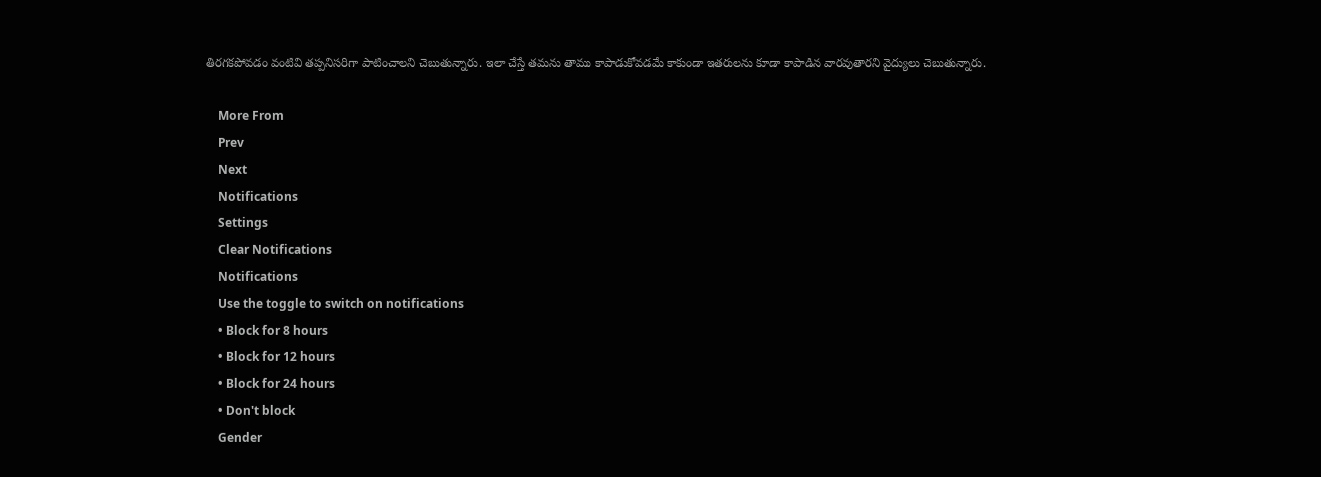తిరగకపోవడం వంటివి తప్పనిసరిగా పాటించాలని చెబుతున్నారు. ఇలా చేస్తే తమను తాము కాపాడుకోవడమే కాకుండా ఇతరులను కూడా కాపాడిన వారవుతారని వైద్యులు చెబుతున్నారు.

    More From
    Prev
    Next
    Notifications
    Settings
    Clear Notifications
    Notifications
    Use the toggle to switch on notifications
    • Block for 8 hours
    • Block for 12 hours
    • Block for 24 hours
    • Don't block
    Gender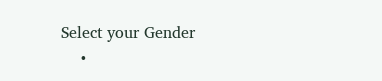Select your Gender
    •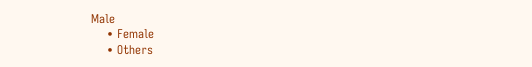Male
    • Female
    • Others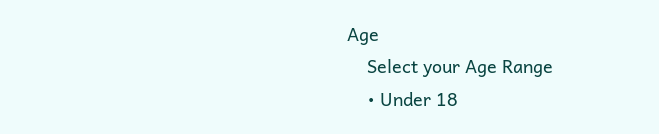Age
    Select your Age Range
    • Under 18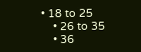• 18 to 25
    • 26 to 35
    • 36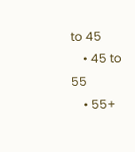to 45
    • 45 to 55
    • 55+